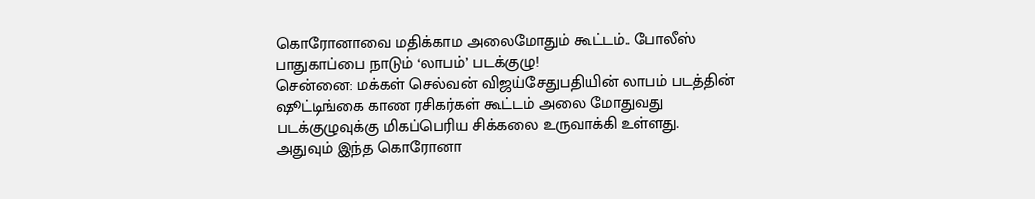கொரோனாவை மதிக்காம அலைமோதும் கூட்டம்.. போலீஸ் பாதுகாப்பை நாடும் ‘லாபம்’ படக்குழு!
சென்னை: மக்கள் செல்வன் விஜய்சேதுபதியின் லாபம் படத்தின் ஷூட்டிங்கை காண ரசிகர்கள் கூட்டம் அலை மோதுவது படக்குழுவுக்கு மிகப்பெரிய சிக்கலை உருவாக்கி உள்ளது.
அதுவும் இந்த கொரோனா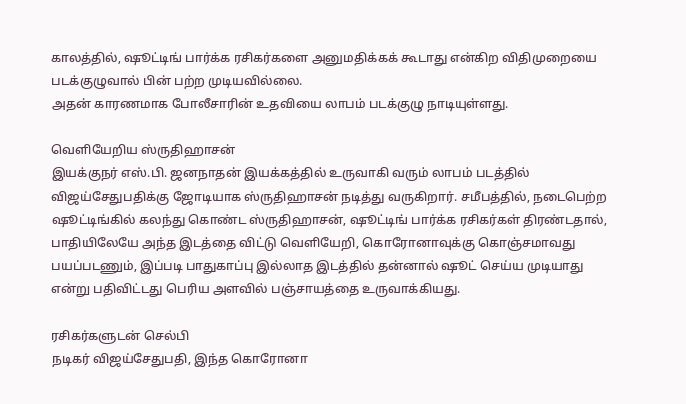காலத்தில், ஷூட்டிங் பார்க்க ரசிகர்களை அனுமதிக்கக் கூடாது என்கிற விதிமுறையை படக்குழுவால் பின் பற்ற முடியவில்லை.
அதன் காரணமாக போலீசாரின் உதவியை லாபம் படக்குழு நாடியுள்ளது.

வெளியேறிய ஸ்ருதிஹாசன்
இயக்குநர் எஸ்.பி. ஜனநாதன் இயக்கத்தில் உருவாகி வரும் லாபம் படத்தில் விஜய்சேதுபதிக்கு ஜோடியாக ஸ்ருதிஹாசன் நடித்து வருகிறார். சமீபத்தில், நடைபெற்ற ஷூட்டிங்கில் கலந்து கொண்ட ஸ்ருதிஹாசன், ஷூட்டிங் பார்க்க ரசிகர்கள் திரண்டதால், பாதியிலேயே அந்த இடத்தை விட்டு வெளியேறி, கொரோனாவுக்கு கொஞ்சமாவது பயப்படணும், இப்படி பாதுகாப்பு இல்லாத இடத்தில் தன்னால் ஷூட் செய்ய முடியாது என்று பதிவிட்டது பெரிய அளவில் பஞ்சாயத்தை உருவாக்கியது.

ரசிகர்களுடன் செல்பி
நடிகர் விஜய்சேதுபதி, இந்த கொரோனா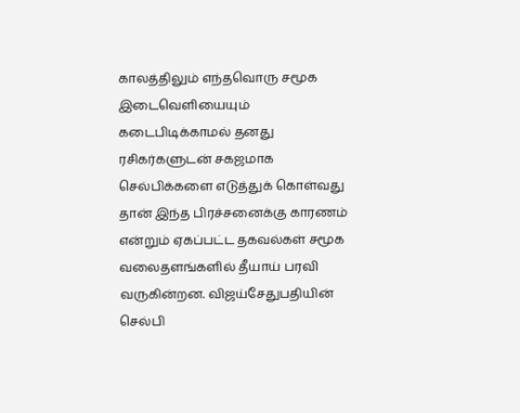காலத்திலும் எந்தவொரு சமூக இடைவெளியையும் கடைபிடிக்காமல் தனது ரசிகர்களுடன் சகஜமாக செல்பிக்களை எடுத்துக் கொள்வது தான் இந்த பிரச்சனைக்கு காரணம் என்றும் ஏகப்பட்ட தகவல்கள் சமூக வலைதளங்களில் தீயாய் பரவி வருகின்றன. விஜய்சேதுபதியின் செல்பி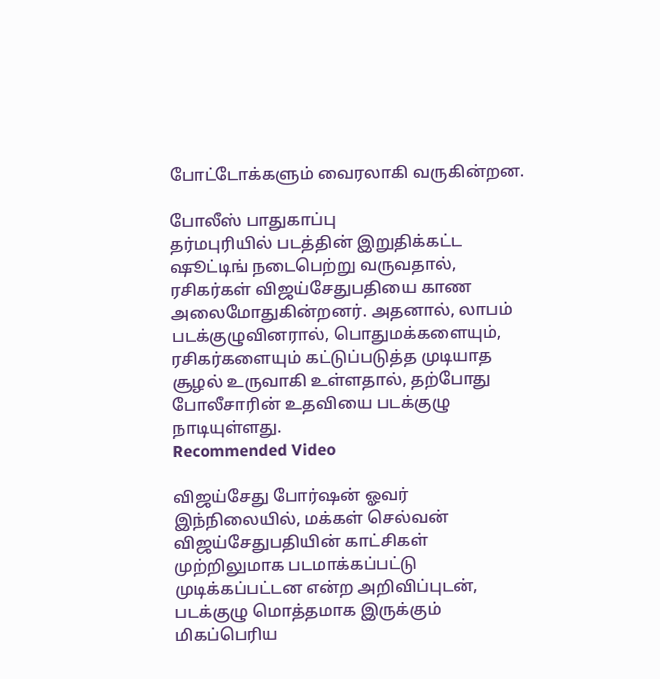போட்டோக்களும் வைரலாகி வருகின்றன.

போலீஸ் பாதுகாப்பு
தர்மபுரியில் படத்தின் இறுதிக்கட்ட ஷூட்டிங் நடைபெற்று வருவதால், ரசிகர்கள் விஜய்சேதுபதியை காண அலைமோதுகின்றனர். அதனால், லாபம் படக்குழுவினரால், பொதுமக்களையும், ரசிகர்களையும் கட்டுப்படுத்த முடியாத சூழல் உருவாகி உள்ளதால், தற்போது போலீசாரின் உதவியை படக்குழு நாடியுள்ளது.
Recommended Video

விஜய்சேது போர்ஷன் ஓவர்
இந்நிலையில், மக்கள் செல்வன் விஜய்சேதுபதியின் காட்சிகள் முற்றிலுமாக படமாக்கப்பட்டு முடிக்கப்பட்டன என்ற அறிவிப்புடன், படக்குழு மொத்தமாக இருக்கும் மிகப்பெரிய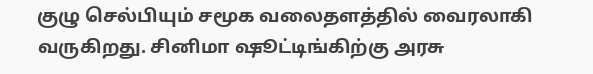குழு செல்பியும் சமூக வலைதளத்தில் வைரலாகி வருகிறது. சினிமா ஷூட்டிங்கிற்கு அரசு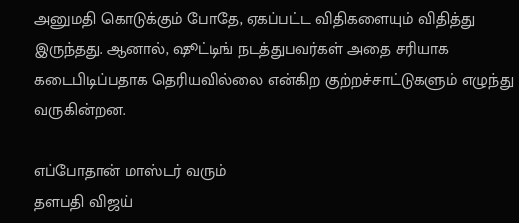அனுமதி கொடுக்கும் போதே, ஏகப்பட்ட விதிகளையும் விதித்து இருந்தது. ஆனால், ஷூட்டிங் நடத்துபவர்கள் அதை சரியாக கடைபிடிப்பதாக தெரியவில்லை என்கிற குற்றச்சாட்டுகளும் எழுந்து வருகின்றன.

எப்போதான் மாஸ்டர் வரும்
தளபதி விஜய்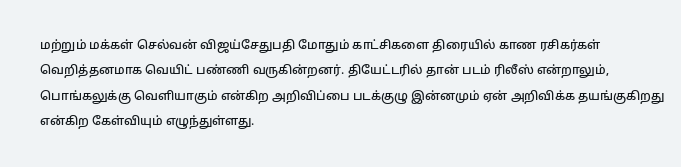மற்றும் மக்கள் செல்வன் விஜய்சேதுபதி மோதும் காட்சிகளை திரையில் காண ரசிகர்கள் வெறித்தனமாக வெயிட் பண்ணி வருகின்றனர். தியேட்டரில் தான் படம் ரிலீஸ் என்றாலும், பொங்கலுக்கு வெளியாகும் என்கிற அறிவிப்பை படக்குழு இன்னமும் ஏன் அறிவிக்க தயங்குகிறது என்கிற கேள்வியும் எழுந்துள்ளது.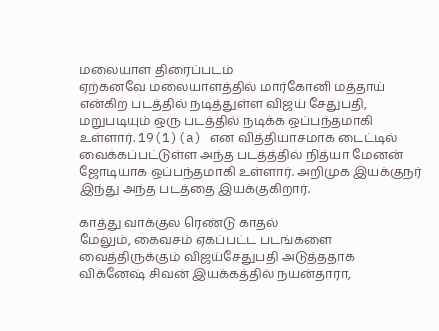மலையாள திரைப்படம்
ஏற்கனவே மலையாளத்தில் மார்கோனி மத்தாய் என்கிற படத்தில் நடித்துள்ள விஜய் சேதுபதி, மறுபடியும் ஒரு படத்தில் நடிக்க ஒப்பந்தமாகி உள்ளார். 19(1)(a) என வித்தியாசமாக டைட்டில் வைக்கப்பட்டுள்ள அந்த படத்த்தில் நித்யா மேனன் ஜோடியாக ஒப்பந்தமாகி உள்ளார். அறிமுக இயக்குநர் இந்து அந்த படத்தை இயக்குகிறார்.

காத்து வாக்குல ரெண்டு காதல்
மேலும், கைவசம் ஏகப்பட்ட படங்களை வைத்திருக்கும் விஜய்சேதுபதி அடுத்ததாக விக்னேஷ் சிவன் இயக்கத்தில் நயன்தாரா,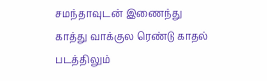சமந்தாவுடன் இணைந்து காத்து வாக்குல ரெண்டு காதல் படத்திலும்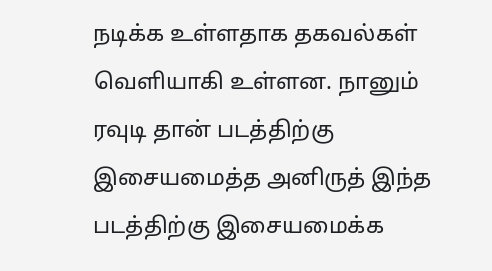நடிக்க உள்ளதாக தகவல்கள் வெளியாகி உள்ளன. நானும் ரவுடி தான் படத்திற்கு இசையமைத்த அனிருத் இந்த படத்திற்கு இசையமைக்க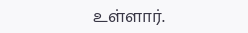உள்ளார்.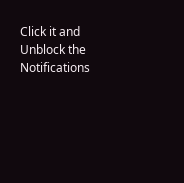Click it and Unblock the Notifications